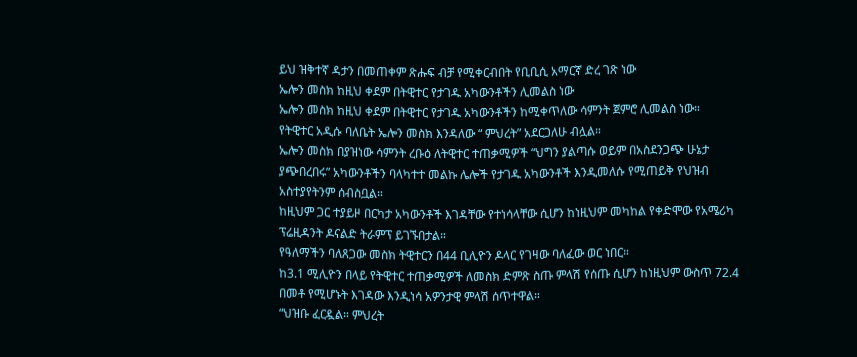ይህ ዝቅተኛ ዳታን በመጠቀም ጽሑፍ ብቻ የሚቀርብበት የቢቢሲ አማርኛ ድረ ገጽ ነው
ኤሎን መስክ ከዚህ ቀደም በትዊተር የታገዱ አካውንቶችን ሊመልስ ነው
ኤሎን መስክ ከዚህ ቀደም በትዊተር የታገዱ አካውንቶችን ከሚቀጥለው ሳምንት ጀምሮ ሊመልስ ነው።
የትዊተር አዲሱ ባለቤት ኤሎን መስክ እንዳለው “ ምህረት” አደርጋለሁ ብሏል።
ኤሎን መስክ በያዝነው ሳምንት ረቡዕ ለትዊተር ተጠቃሚዎች “ህግን ያልጣሱ ወይም በአስደንጋጭ ሁኔታ ያጭበረበሩ” አካውንቶችን ባላካተተ መልኩ ሌሎች የታገዱ አካውንቶች እንዲመለሱ የሚጠይቅ የህዝብ አስተያየትንም ሰብስቧል።
ከዚህም ጋር ተያይዞ በርካታ አካውንቶች እገዳቸው የተነሳላቸው ሲሆን ከነዚህም መካከል የቀድሞው የአሜሪካ ፕሬዚዳንት ዶናልድ ትራምፕ ይገኙበታል።
የዓለማችን ባለጸጋው መስክ ትዊተርን በ44 ቢሊዮን ዶላር የገዛው ባለፈው ወር ነበር።
ከ3.1 ሚሊዮን በላይ የትዊተር ተጠቃሚዎች ለመስክ ድምጽ ስጡ ምላሽ የሰጡ ሲሆን ከነዚህም ውስጥ 72.4 በመቶ የሚሆኑት እገዳው እንዲነሳ አዎንታዊ ምላሽ ሰጥተዋል።
“ህዝቡ ፈርዷል። ምህረት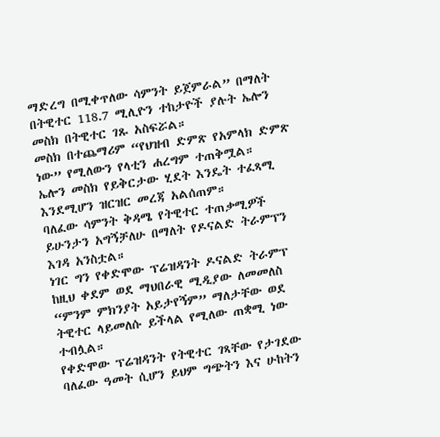ማድረግ በሚቀጥለው ሳምንት ይጀምራል” በማለት በትዊተር 118.7 ሚሊዮን ተከታዮች ያሉት ኤሎን መስክ በትዊተር ገጹ አስፍሯል።
መስክ በተጨማሪም “የህዝብ ድምጽ የአምላክ ድምጽ ነው” የሚለውን የላቲን ሐረግም ተጠቅሟል።
ኤሎን መስክ የይቅርታው ሂደት እንዴት ተፈጻሚ እንደሚሆን ዝርዝር መረጃ አልሰጠም።
ባለፈው ሳምንት ቅዳሜ የትዊተር ተጠቃሚዎች ይሁንታን አግኝቻለሁ በማለት የዶናልድ ትራምፕን እገዳ አንስቷል።
ነገር ግን የቀድሞው ፕሬዝዳንት ዶናልድ ትራምፕ ከዚህ ቀደም ወደ ማህበራዊ ሚዲያው ለመመለስ “ምንም ምክንያት አይታየኝም” ማለታቸው ወደ ትዊተር ላይመለሱ ይችላል የሚለው ጠቋሚ ነው ተብሏል።
የቀድሞው ፕሬዝዳንት የትዊተር ገጻቸው የታገደው ባለፈው ዓመት ሲሆን ይህም ግጭትን እና ሁከትን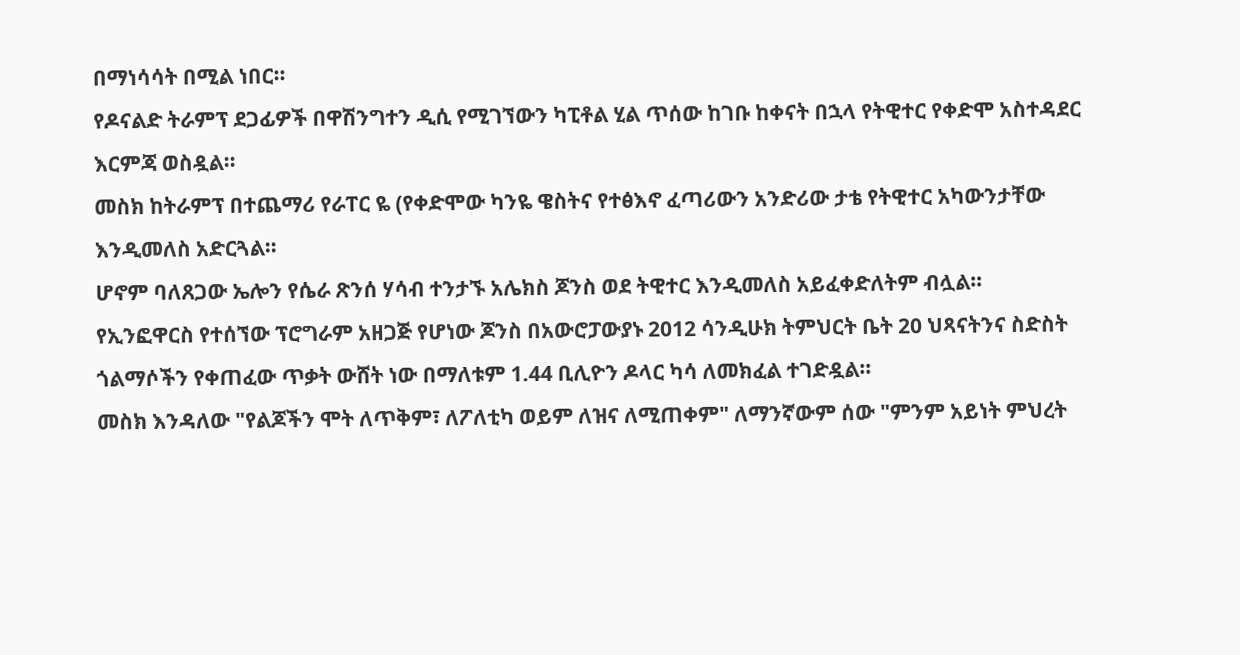በማነሳሳት በሚል ነበር።
የዶናልድ ትራምፕ ደጋፊዎች በዋሽንግተን ዲሲ የሚገኘውን ካፒቶል ሂል ጥሰው ከገቡ ከቀናት በኋላ የትዊተር የቀድሞ አስተዳደር እርምጃ ወስዷል።
መስክ ከትራምፕ በተጨማሪ የራፐር ዬ (የቀድሞው ካንዬ ዌስትና የተፅእኖ ፈጣሪውን አንድሪው ታቴ የትዊተር አካውንታቸው እንዲመለስ አድርጓል።
ሆኖም ባለጸጋው ኤሎን የሴራ ጽንሰ ሃሳብ ተንታኙ አሌክስ ጆንስ ወደ ትዊተር እንዲመለስ አይፈቀድለትም ብሏል።
የኢንፎዋርስ የተሰኘው ፕሮግራም አዘጋጅ የሆነው ጆንስ በአውሮፓውያኑ 2012 ሳንዲሁክ ትምህርት ቤት 20 ህጻናትንና ስድስት ጎልማሶችን የቀጠፈው ጥቃት ውሸት ነው በማለቱም 1.44 ቢሊዮን ዶላር ካሳ ለመክፈል ተገድዷል።
መስክ እንዳለው "የልጆችን ሞት ለጥቅም፣ ለፖለቲካ ወይም ለዝና ለሚጠቀም" ለማንኛውም ሰው "ምንም አይነት ምህረት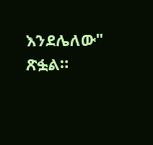እንደሌለው" ጽፏል።